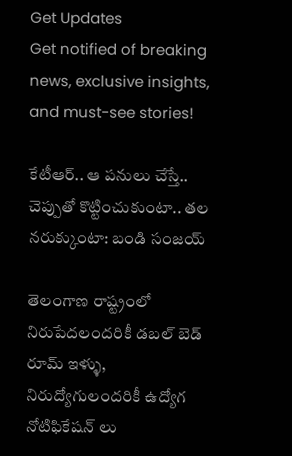Get Updates
Get notified of breaking news, exclusive insights, and must-see stories!

కేటీఆర్.. ఆ పనులు చేస్తే.. చెప్పుతో కొట్టించుకుంటా.. తల నరుక్కుంటా: బండి సంజయ్

తెలంగాణ రాష్ట్రంలో నిరుపేదలందరికీ డబల్ బెడ్ రూమ్ ఇళ్ళు, నిరుద్యోగులందరికీ ఉద్యోగ నోటిఫికేషన్ లు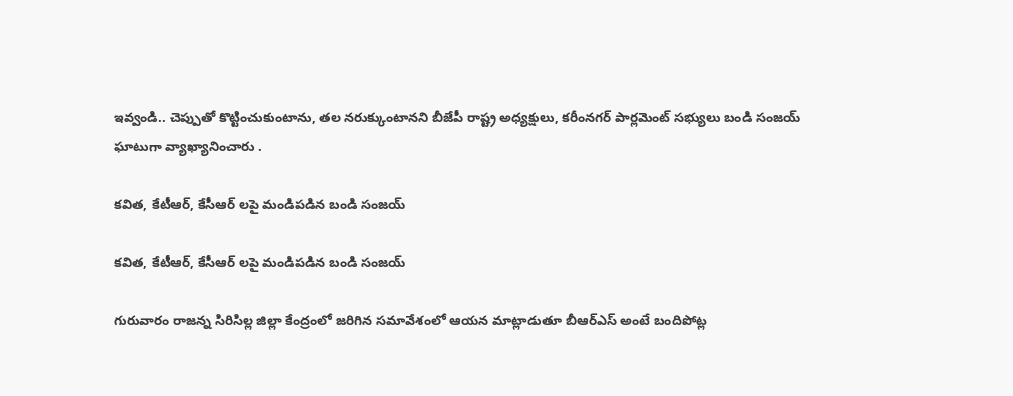ఇవ్వండి.. చెప్పుతో కొట్టించుకుంటాను, తల నరుక్కుంటానని బీజేపీ రాష్ట్ర అధ్యక్షులు, కరీంనగర్ పార్లమెంట్ సభ్యులు బండి సంజయ్ ఘాటుగా వ్యాఖ్యానించారు .

కవిత, కేటీఆర్, కేసీఆర్ లపై మండిపడిన బండి సంజయ్

కవిత, కేటీఆర్, కేసీఆర్ లపై మండిపడిన బండి సంజయ్

గురువారం రాజన్న సిరిసిల్ల జిల్లా కేంద్రంలో జరిగిన సమావేశంలో ఆయన మాట్లాడుతూ బీఆర్ఎస్ అంటే బందిపోట్ల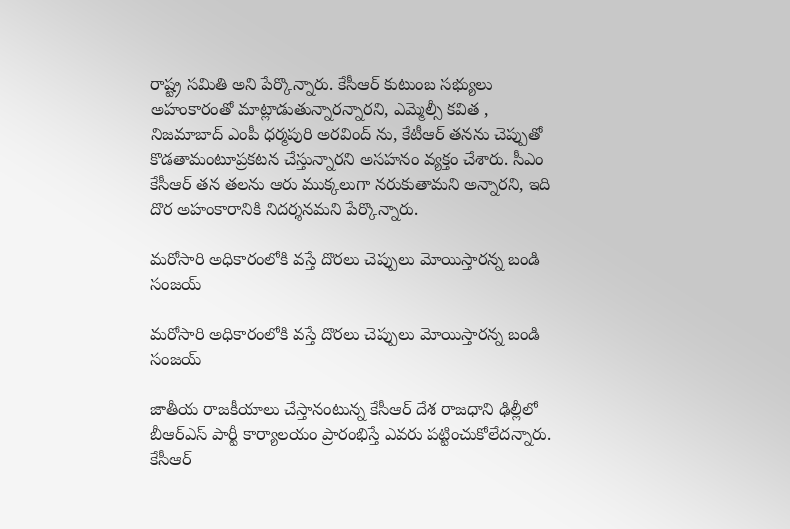రాష్ట్ర సమితి అని పేర్కొన్నారు. కేసీఆర్ కుటుంబ సభ్యులు అహంకారంతో మాట్లాడుతున్నారన్నారని, ఎమ్మెల్సీ కవిత , నిజమాబాద్ ఎంపీ ధర్మపురి అరవింద్ ను, కేటీఆర్ తనను చెప్పుతో కొడతామంటూప్రకటన చేస్తున్నారని అసహనం వ్యక్తం చేశారు. సీఎం కేసీఆర్ తన తలను ఆరు ముక్కలుగా నరుకుతామని అన్నారని, ఇది దొర అహంకారానికి నిదర్శనమని పేర్కొన్నారు.

మరోసారి అధికారంలోకి వస్తే దొరలు చెప్పులు మోయిస్తారన్న బండి సంజయ్

మరోసారి అధికారంలోకి వస్తే దొరలు చెప్పులు మోయిస్తారన్న బండి సంజయ్

జాతీయ రాజకీయాలు చేస్తానంటున్న కేసీఆర్ దేశ రాజధాని ఢిల్లీలో బీఆర్ఎస్ పార్టీ కార్యాలయం ప్రారంభిస్తే ఎవరు పట్టించుకోలేదన్నారు. కేసీఆర్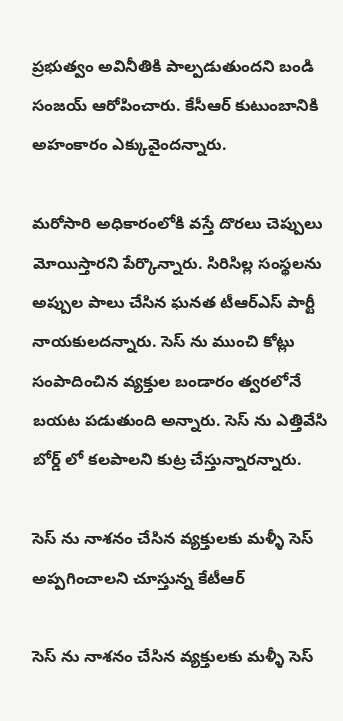ప్రభుత్వం అవినీతికి పాల్పడుతుందని బండి సంజయ్ ఆరోపించారు. కేసీఆర్ కుటుంబానికి అహంకారం ఎక్కువైందన్నారు.

మరోసారి అధికారంలోకి వస్తే దొరలు చెప్పులు మోయిస్తారని పేర్కొన్నారు. సిరిసిల్ల సంస్థలను అప్పుల పాలు చేసిన ఘనత టీఆర్ఎస్ పార్టీ నాయకులదన్నారు. సెస్ ను ముంచి కోట్లు సంపాదించిన వ్యక్తుల బండారం త్వరలోనే బయట పడుతుంది అన్నారు. సెస్ ను ఎత్తివేసి బోర్డ్ లో కలపాలని కుట్ర చేస్తున్నారన్నారు.

సెస్ ను నాశనం చేసిన వ్యక్తులకు మళ్ళీ సెస్ అప్పగించాలని చూస్తున్న కేటీఆర్

సెస్ ను నాశనం చేసిన వ్యక్తులకు మళ్ళీ సెస్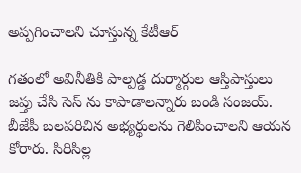అప్పగించాలని చూస్తున్న కేటీఆర్

గతంలో అవినీతికి పాల్పడ్డ దుర్మార్గుల ఆస్తిపాస్తులు జప్తు చేసి సెస్ ను కాపాడాలన్నారు బండి సంజయ్. బీజేపీ బలపరిచిన అభ్యర్థులను గెలిపించాలని ఆయన కోరారు. సిరిసిల్ల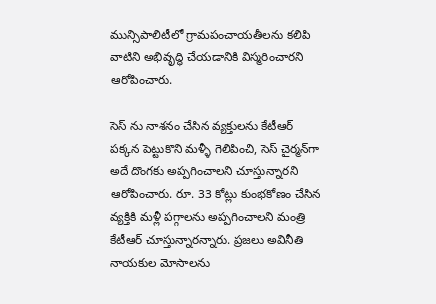మున్సిపాలిటీలో గ్రామపంచాయతీలను కలిపి వాటిని అభివృద్ధి చేయడానికి విస్మరించారని ఆరోపించారు.

సెస్ ను నాశనం చేసిన వ్యక్తులను కేటీఆర్ పక్కన పెట్టుకొని మళ్ళీ గెలిపించి, సెస్ చైర్మన్‌గా అదే దొంగకు అప్పగించాలని చూస్తున్నారని ఆరోపించారు. రూ. 33 కోట్లు కుంభకోణం చేసిన వ్యక్తికి మళ్లీ పగ్గాలను అప్పగించాలని మంత్రి కేటీఆర్ చూస్తున్నారన్నారు. ప్రజలు అవినీతి నాయకుల మోసాలను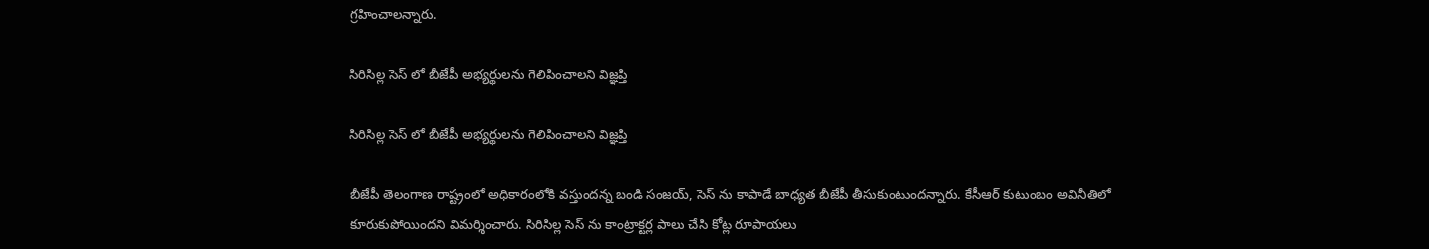గ్రహించాలన్నారు.

సిరిసిల్ల సెస్ లో బీజేపీ అభ్యర్థులను గెలిపించాలని విజ్ఞప్తి

సిరిసిల్ల సెస్ లో బీజేపీ అభ్యర్థులను గెలిపించాలని విజ్ఞప్తి

బీజేపీ తెలంగాణ రాష్ట్రంలో అధికారంలోకి వస్తుందన్న బండి సంజయ్, సెస్ ను కాపాడే బాధ్యత బీజేపీ తీసుకుంటుందన్నారు. కేసీఆర్ కుటుంబం అవినీతిలో కూరుకుపోయిందని విమర్శించారు. సిరిసిల్ల సెస్ ను కాంట్రాక్టర్ల పాలు చేసి కోట్ల రూపాయలు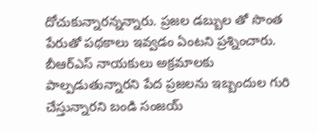దోచుకున్నారన్నన్నారు. ప్రజల డబ్బుల తో సొంత పేరుతో పథకాలు ఇవ్వడం ఏంటని ప్రశ్నించారు. బీఆర్ఎస్ నాయకులు అక్రమాలకు పాల్పడుతున్నారని పేద ప్రజలను ఇబ్బందుల గురి చేస్తున్నారని బండి సంజయ్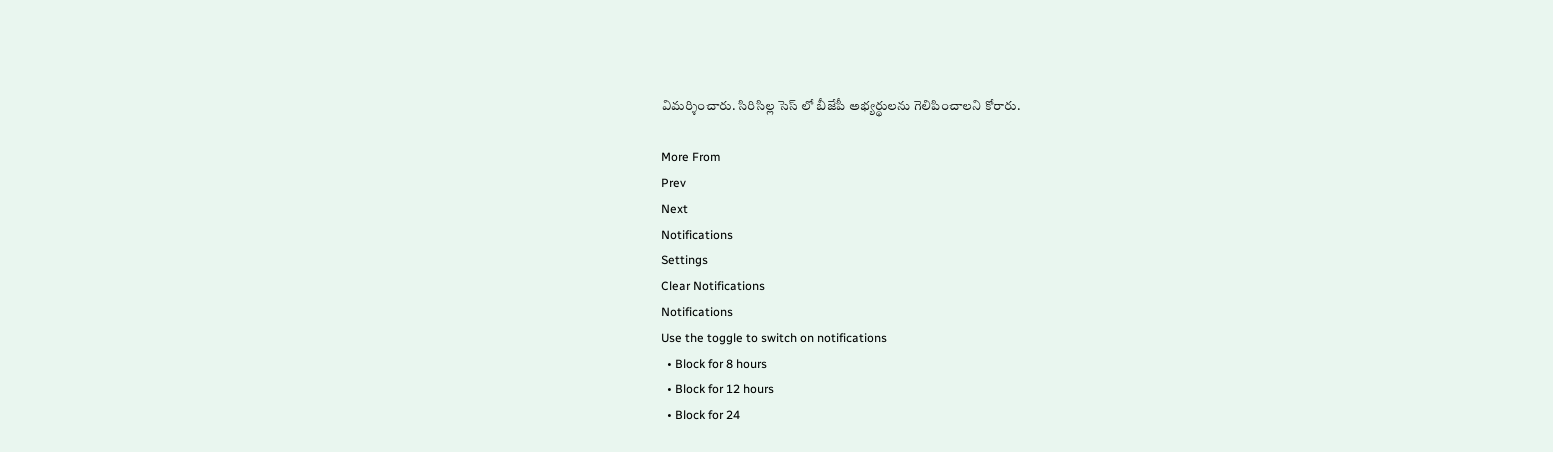విమర్శించారు. సిరిసిల్ల సెస్ లో బీజేపీ అభ్యర్థులను గెలిపించాలని కోరారు.

More From
Prev
Next
Notifications
Settings
Clear Notifications
Notifications
Use the toggle to switch on notifications
  • Block for 8 hours
  • Block for 12 hours
  • Block for 24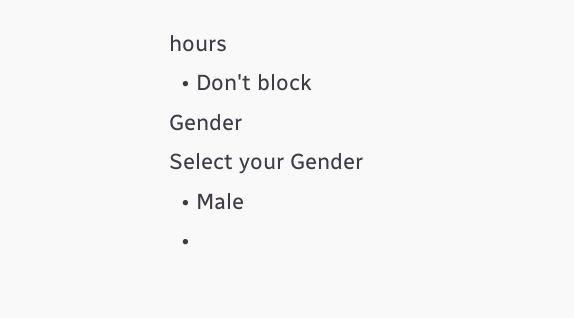hours
  • Don't block
Gender
Select your Gender
  • Male
  •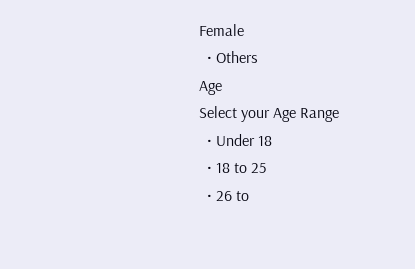Female
  • Others
Age
Select your Age Range
  • Under 18
  • 18 to 25
  • 26 to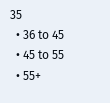35
  • 36 to 45
  • 45 to 55
  • 55+